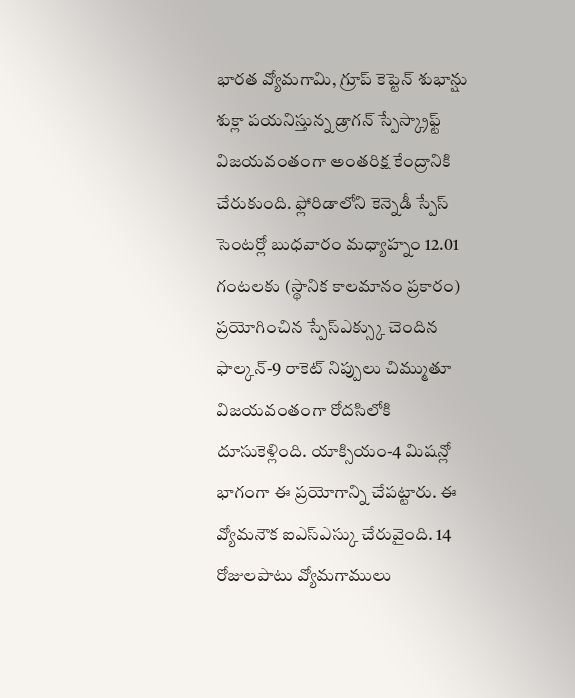భారత వ్యోమగామి, గ్రూప్ కెప్టెన్ శుభాన్షు శుక్లా పయనిస్తున్న డ్రాగన్ స్పేస్క్రాఫ్ట్ విజయవంతంగా అంతరిక్ష కేంద్రానికి చేరుకుంది. ఫ్లోరిడాలోని కెన్నెడీ స్పేస్ సెంటర్లో బుధవారం మధ్యాహ్నం 12.01 గంటలకు (స్థానిక కాలమానం ప్రకారం) ప్రయోగించిన స్పేస్ఎక్స్కు చెందిన ఫాల్కన్-9 రాకెట్ నిప్పులు చిమ్ముతూ విజయవంతంగా రోదసిలోకి దూసుకెళ్లింది. యాక్సియం-4 మిషన్లో భాగంగా ఈ ప్రయోగాన్ని చేపట్టారు. ఈ వ్యోమనౌక ఐఎస్ఎస్కు చేరువైంది. 14 రోజులపాటు వ్యోమగాములు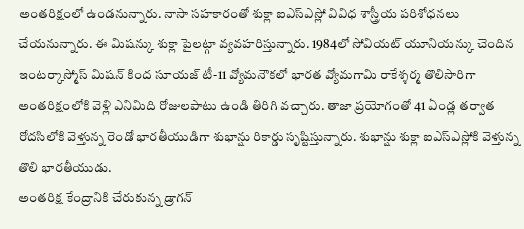అంతరిక్షంలో ఉండనున్నారు. నాసా సహకారంతో శుక్లా ఐఎస్ఎస్లో వివిధ శాస్త్రీయ పరిశోధనలు చేయనున్నారు. ఈ మిషన్కు శుక్లా పైలట్గా వ్యవహరిస్తున్నారు. 1984లో సోవియట్ యూనియన్కు చెందిన ఇంటర్కాస్మోస్ మిషన్ కింద సూయజ్ టీ-11 వ్యోమనౌకలో భారత వ్యోమగామి రాకేశ్శర్మ తొలిసారిగా అంతరిక్షంలోకి వెళ్లి ఎనిమిది రోజులపాటు ఉండి తిరిగి వచ్చారు. తాజా ప్రయోగంతో 41 ఏండ్ల తర్వాత రోదసిలోకి వెళ్తున్న రెండో భారతీయుడిగా శుభాన్షు రికార్డు సృష్టిస్తున్నారు. శుభాన్షు శుక్లా ఐఎస్ఎస్లోకి వెళ్తున్న తొలి భారతీయుడు.
అంతరిక్ష కేంద్రానికి చేరుకున్న డ్రాగన్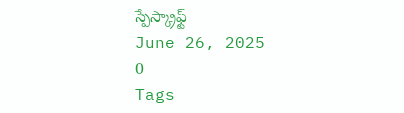స్పేస్క్రాఫ్ట్
June 26, 2025
0
Tags